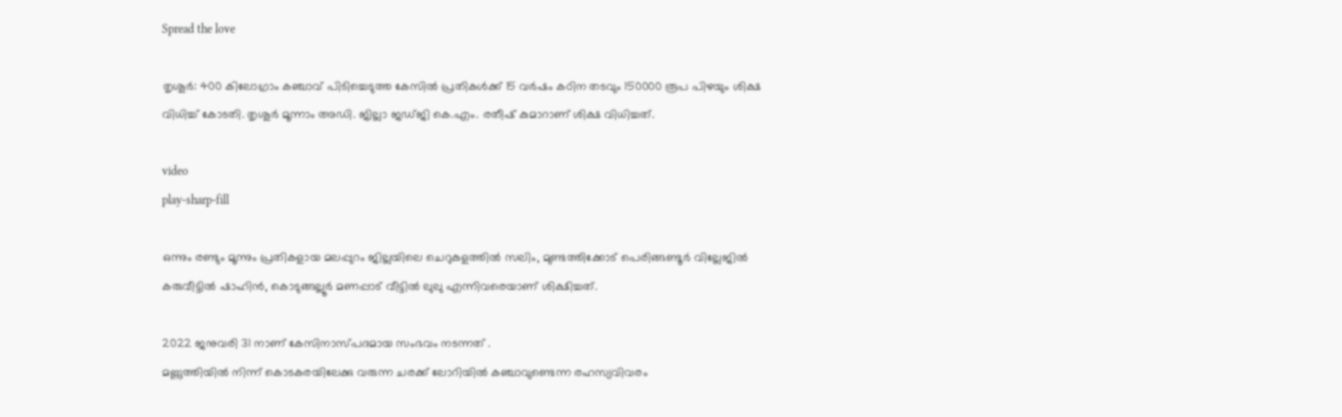Spread the love

തൃശൂർ: 400 കിലോഗ്രാം കഞ്ചാവ് പിടിച്ചെടുത്ത കേസില്‍ പ്രതികള്‍ക്ക് 15 വര്‍ഷം കഠിന തടവും 150000 രൂപ പിഴയും ശിക്ഷ വിധിച്ച് കോടതി. തൃശൂര്‍ മൂന്നാം അഡി. ജില്ലാ ജഡ്ജി കെ.എം. രതീഷ് കുമാറാണ് ശിക്ഷ വിധിച്ചത്.

video
play-sharp-fill

ഒന്നും രണ്ടും മൂന്നും പ്രതികളായ മലപ്പുറം ജില്ലയിലെ ചെറുകുളത്തില്‍ സലിം, മുണ്ടത്തിക്കോട് പെരിങ്ങണ്ടൂര്‍ വില്ലേജില്‍ കരുവീട്ടില്‍ ഷാഹിന്‍, കൊടുങ്ങല്ലൂര്‍ മണപ്പാട് വീട്ടില്‍ ലുലു എന്നിവരെയാണ് ശിക്ഷിച്ചത്.

2022 ജനുവരി 31 നാണ് കേസിനാസ്പദമായ സംഭവം നടന്നത് .
മണ്ണുത്തിയിൽ നിന്ന് കൊടകരയിലേക്കു വരുന്ന ചരക്ക് ലോറിയില്‍ കഞ്ചാവുണ്ടെന്ന രഹസ്യവിവരം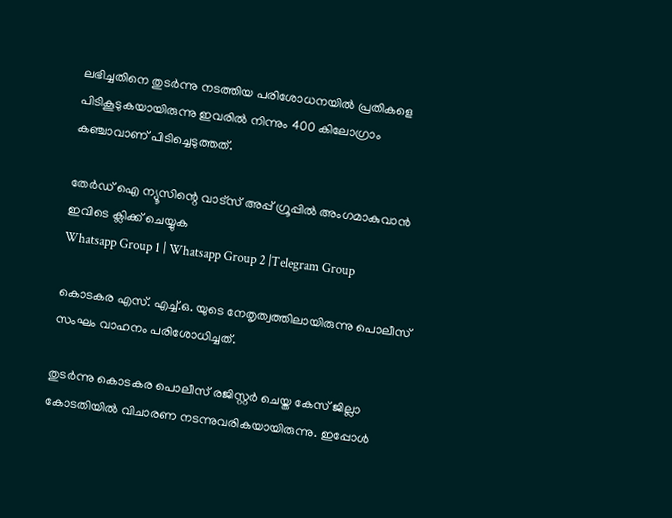ലഭിച്ചതിനെ തുടർന്നു നടത്തിയ പരിശോധനയിൽ പ്രതികളെ പിടികൂടുകയായിരുന്നു ഇവരിൽ നിന്നും 400 കിലോഗ്രാം കഞ്ചാവാണ് പിടിച്ചെടുത്തത്.

തേർഡ് ഐ ന്യൂസിന്റെ വാട്സ് അപ്പ് ഗ്രൂപ്പിൽ അംഗമാകുവാൻ ഇവിടെ ക്ലിക്ക് ചെയ്യുക
Whatsapp Group 1 | Whatsapp Group 2 |Telegram Group

കൊടകര എസ്. എച്ച്.ഒ. യുടെ നേതൃത്വത്തിലായിരുന്നു പൊലീസ് സംഘം വാഹനം പരിശോധിച്ചത്.

തുടര്‍ന്നു കൊടകര പൊലീസ് രജിസ്റ്റര്‍ ചെയ്ത കേസ് ജില്ലാ കോടതിയില്‍ വിചാരണ നടന്നുവരികയായിരുന്നു. ഇപ്പോള്‍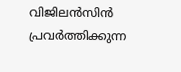വിജിലന്‍സിന്‍ പ്രവര്‍ത്തിക്കുന്ന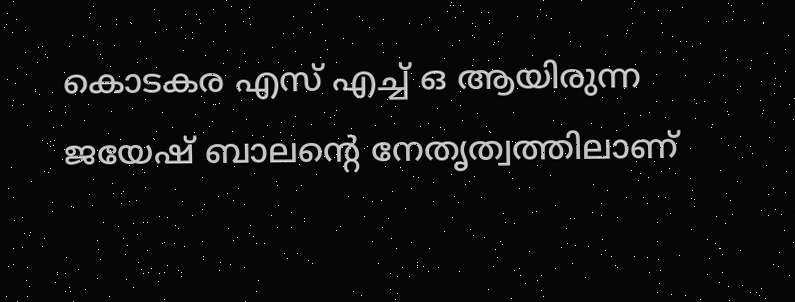കൊടകര എസ് എച്ച് ഒ ആയിരുന്ന ജയേഷ് ബാലന്റെ നേതൃത്വത്തിലാണ്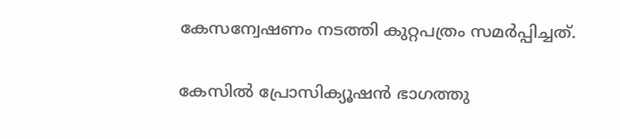കേസന്വേഷണം നടത്തി കുറ്റപത്രം സമര്‍പ്പിച്ചത്.

കേസില്‍ പ്രോസിക്യൂഷന്‍ ഭാഗത്തു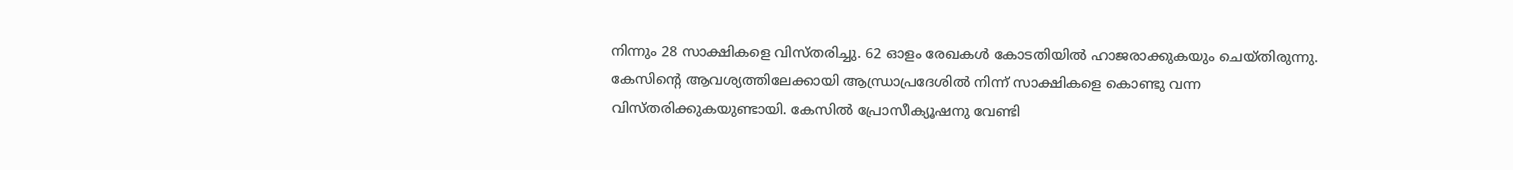നിന്നും 28 സാക്ഷികളെ വിസ്തരിച്ചു. 62 ഓളം രേഖകള്‍ കോടതിയില്‍ ഹാജരാക്കുകയും ചെയ്തിരുന്നു. കേസിന്റെ ആവശ്യത്തിലേക്കായി ആന്ധ്രാപ്രദേശില്‍ നിന്ന് സാക്ഷികളെ കൊണ്ടു വന്ന വിസ്തരിക്കുകയുണ്ടായി. കേസില്‍ പ്രോസീക്യൂഷനു വേണ്ടി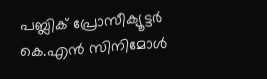പബ്ലിക് പ്രോസീക്യൂട്ടര്‍ കെ.എൻ സിനിമോള്‍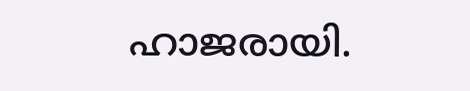ഹാജരായി.